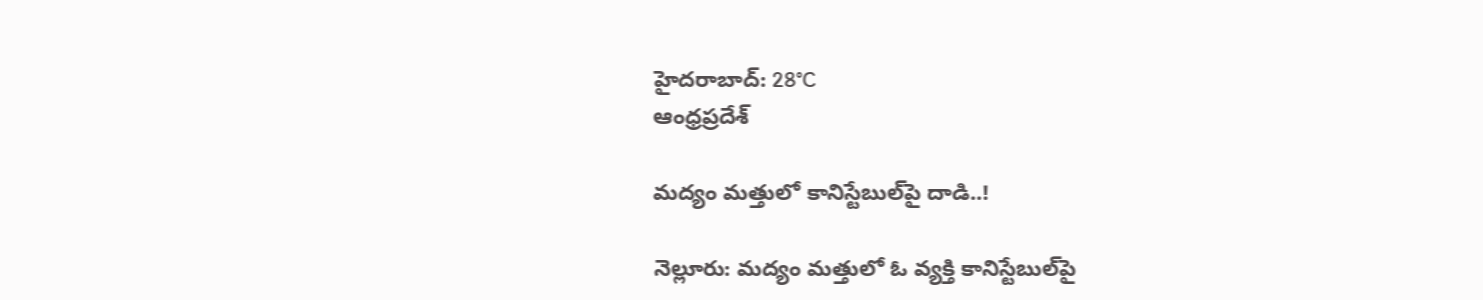హైదరాబాద్: 28°C
ఆంధ్రప్రదేశ్

మద్యం మత్తులో కానిస్టేబుల్‌పై దాడి..!

నెల్లూరు: మద్యం మత్తులో ఓ వ్యక్తి కానిస్టేబుల్‌పై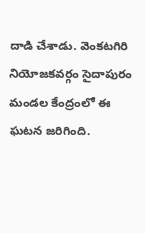దాడి చేశాడు. వెంకటగిరి నియోజకవర్గం సైదాపురం మండల కేంద్రంలో ఈ ఘటన జరిగింది.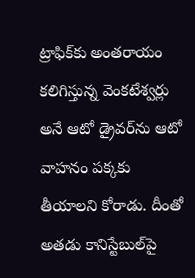ట్రాఫిక్‌కు అంతరాయం కలిగిస్తున్న వెంకటేశ్వర్లు అనే ఆటో డ్రైవర్‌ను ఆటో వాహనం పక్కకు తీయాలని కోరాడు. దీంతో అతడు కానిస్టేబుల్‌పై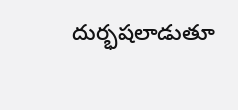దుర్భషలాడుతూ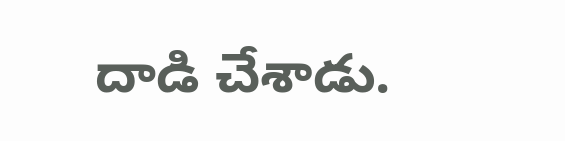దాడి చేశాడు.